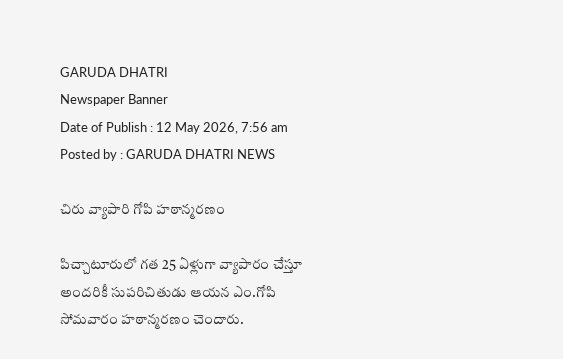GARUDA DHATRI
Newspaper Banner
Date of Publish : 12 May 2026, 7:56 am Posted by : GARUDA DHATRI NEWS

చిరు వ్యాపారి గోపి హఠాన్మరణం

పిచ్చాటూరులో గత 25 ఏళ్లుగా వ్యాపారం చేస్తూ అందరికీ సుపరిచితుడు ఆయన ఎం.గోపి సోమవారం హఠాన్మరణం చెందారు.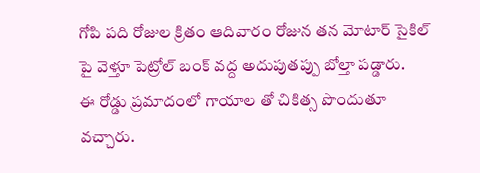గోపి పది రోజుల క్రితం ఆదివారం రోజున తన మోటార్ సైకిల్ పై వెళ్తూ పెట్రోల్ బంక్ వద్ద అదుపుతప్పు బోల్తా పడ్డారు.
ఈ రోడ్డు ప్రమాదంలో గాయాల తో చికిత్స పొందుతూ వచ్చారు.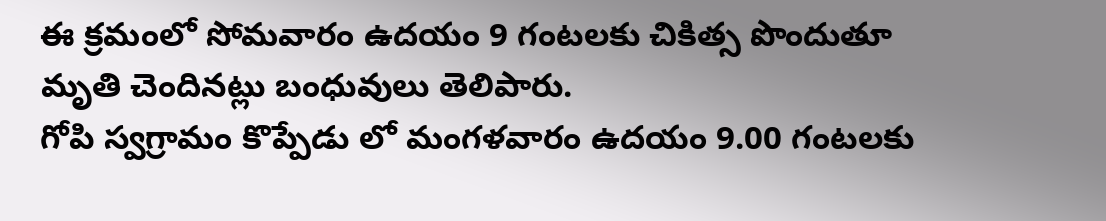ఈ క్రమంలో సోమవారం ఉదయం 9 గంటలకు చికిత్స పొందుతూ మృతి చెందినట్లు బంధువులు తెలిపారు.
గోపి స్వగ్రామం కొప్పేడు లో మంగళవారం ఉదయం 9.00 గంటలకు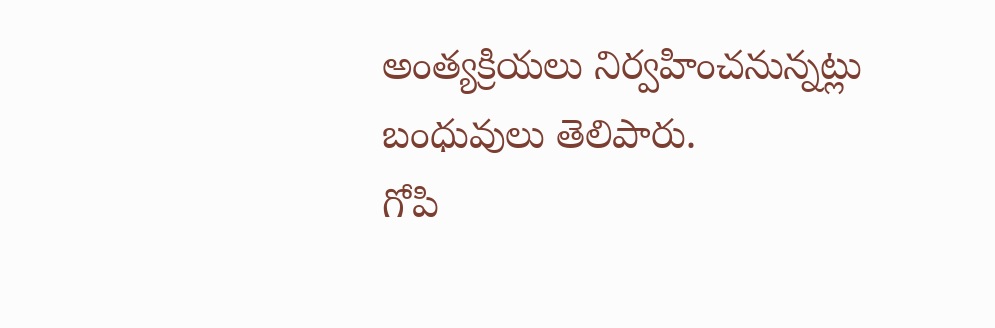అంత్యక్రియలు నిర్వహించనున్నట్లు బంధువులు తెలిపారు.
గోపి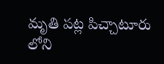మృతి పట్ల పిచ్చాటూరు లోని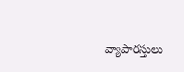వ్యాపారస్తులు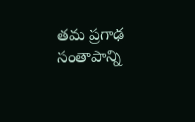తమ ప్రగాఢ సంతాపాన్ని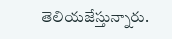తెలియజేస్తున్నారు.